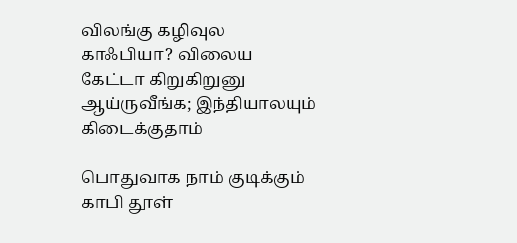விலங்கு கழிவுல காஃபியா? விலைய கேட்டா கிறுகிறுனு ஆய்ருவீங்க; இந்தியாலயும் கிடைக்குதாம்

பொதுவாக நாம் குடிக்கும் காபி தூள்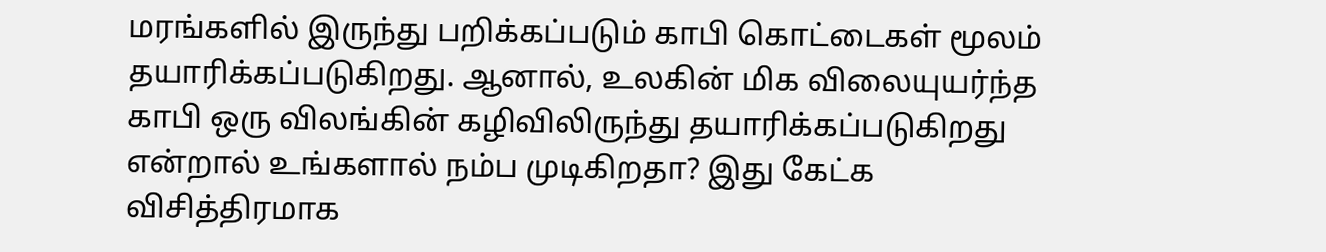மரங்களில் இருந்து பறிக்கப்படும் காபி கொட்டைகள் மூலம் தயாரிக்கப்படுகிறது. ஆனால், உலகின் மிக விலையுயர்ந்த காபி ஒரு விலங்கின் கழிவிலிருந்து தயாரிக்கப்படுகிறது என்றால் உங்களால் நம்ப முடிகிறதா? இது கேட்க விசித்திரமாக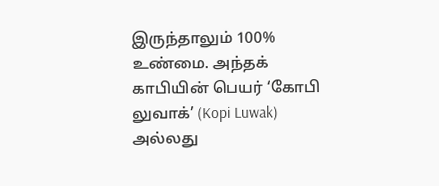இருந்தாலும் 100% உண்மை. அந்தக் காபியின் பெயர் ‘கோபி லுவாக்’ (Kopi Luwak) அல்லது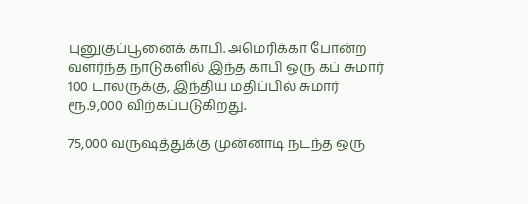புனுகுப்பூனைக் காபி. அமெரிக்கா போன்ற வளர்ந்த நாடுகளில் இந்த காபி ஒரு கப் சுமார் 100 டாலருக்கு, இந்திய மதிப்பில் சுமார் ரூ.9,000 விற்கப்படுகிறது.

75,000 வருஷத்துக்கு முன்னாடி நடந்த ஒரு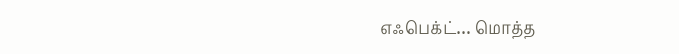எஃபெக்ட்… மொத்த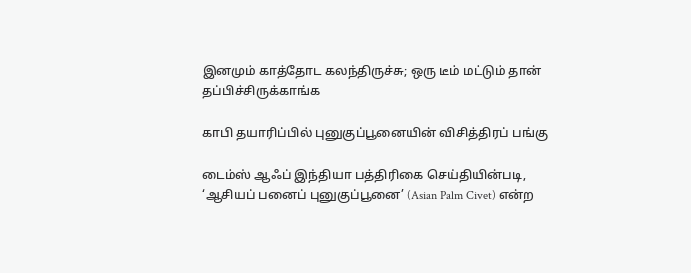இனமும் காத்தோட கலந்திருச்சு; ஒரு டீம் மட்டும் தான் தப்பிச்சிருக்காங்க

காபி தயாரிப்பில் புனுகுப்பூனையின் விசித்திரப் பங்கு

டைம்ஸ் ஆஃப் இந்தியா பத்திரிகை செய்தியின்படி, ‘ஆசியப் பனைப் புனுகுப்பூனை’ (Asian Palm Civet) என்ற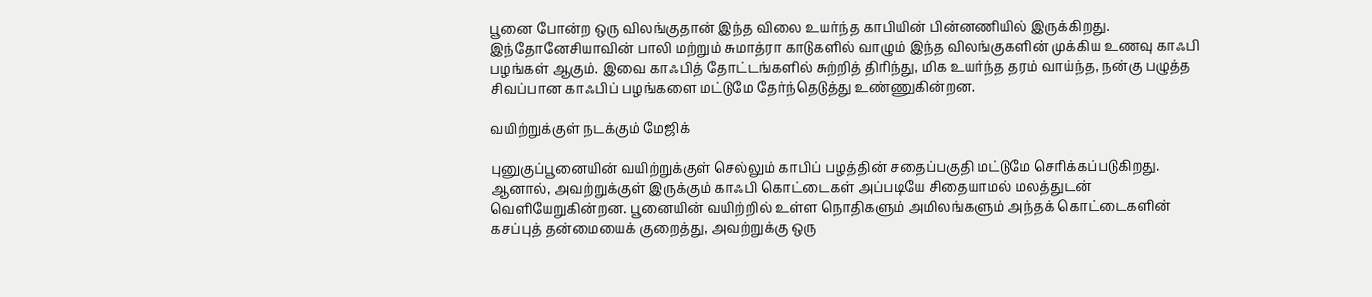பூனை போன்ற ஒரு விலங்குதான் இந்த விலை உயர்ந்த காபியின் பின்னணியில் இருக்கிறது. இந்தோனேசியாவின் பாலி மற்றும் சுமாத்ரா காடுகளில் வாழும் இந்த விலங்குகளின் முக்கிய உணவு காஃபி பழங்கள் ஆகும். இவை காஃபித் தோட்டங்களில் சுற்றித் திரிந்து, மிக உயர்ந்த தரம் வாய்ந்த, நன்கு பழுத்த சிவப்பான காஃபிப் பழங்களை மட்டுமே தேர்ந்தெடுத்து உண்ணுகின்றன.

வயிற்றுக்குள் நடக்கும் மேஜிக்

புனுகுப்பூனையின் வயிற்றுக்குள் செல்லும் காபிப் பழத்தின் சதைப்பகுதி மட்டுமே செரிக்கப்படுகிறது. ஆனால், அவற்றுக்குள் இருக்கும் காஃபி கொட்டைகள் அப்படியே சிதையாமல் மலத்துடன் வெளியேறுகின்றன. பூனையின் வயிற்றில் உள்ள நொதிகளும் அமிலங்களும் அந்தக் கொட்டைகளின் கசப்புத் தன்மையைக் குறைத்து, அவற்றுக்கு ஒரு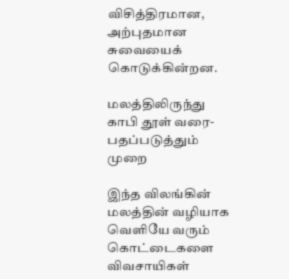விசித்திரமான, அற்புதமான சுவையைக் கொடுக்கின்றன.

மலத்திலிருந்து காபி தூள் வரை- பதப்படுத்தும் முறை

இந்த விலங்கின் மலத்தின் வழியாக வெளியே வரும் கொட்டைகளை விவசாயிகள்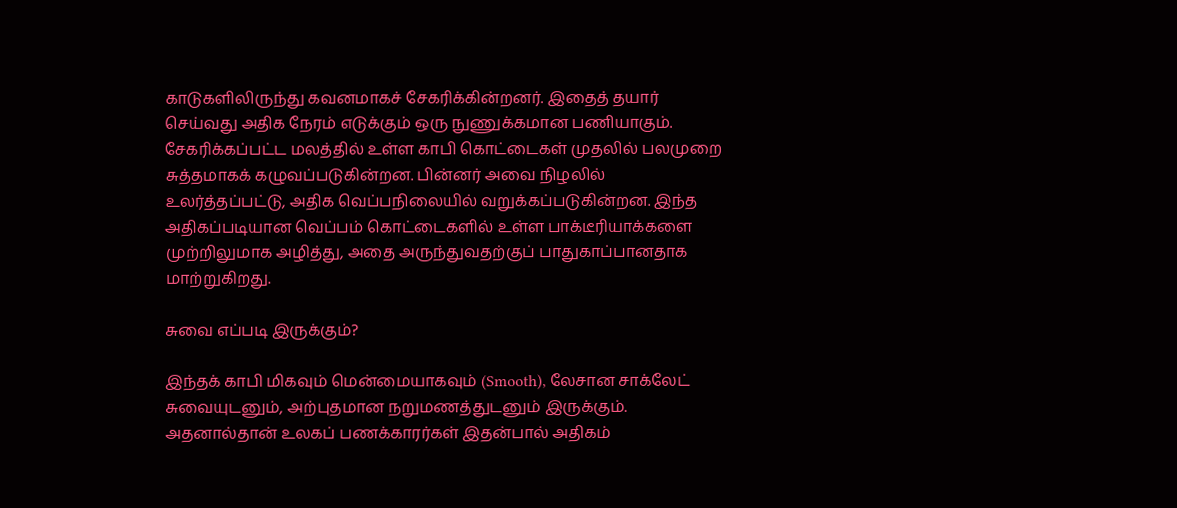காடுகளிலிருந்து கவனமாகச் சேகரிக்கின்றனர். இதைத் தயார் செய்வது அதிக நேரம் எடுக்கும் ஒரு நுணுக்கமான பணியாகும். சேகரிக்கப்பட்ட மலத்தில் உள்ள காபி கொட்டைகள் முதலில் பலமுறை சுத்தமாகக் கழுவப்படுகின்றன. பின்னர் அவை நிழலில் உலர்த்தப்பட்டு, அதிக வெப்பநிலையில் வறுக்கப்படுகின்றன. இந்த அதிகப்படியான வெப்பம் கொட்டைகளில் உள்ள பாக்டீரியாக்களை முற்றிலுமாக அழித்து, அதை அருந்துவதற்குப் பாதுகாப்பானதாக மாற்றுகிறது.

சுவை எப்படி இருக்கும்?

இந்தக் காபி மிகவும் மென்மையாகவும் (Smooth), லேசான சாக்லேட் சுவையுடனும், அற்புதமான நறுமணத்துடனும் இருக்கும். அதனால்தான் உலகப் பணக்காரர்கள் இதன்பால் அதிகம்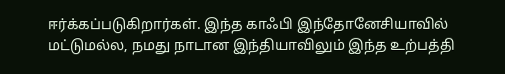ஈர்க்கப்படுகிறார்கள். இந்த காஃபி இந்தோனேசியாவில் மட்டுமல்ல, நமது நாடான இந்தியாவிலும் இந்த உற்பத்தி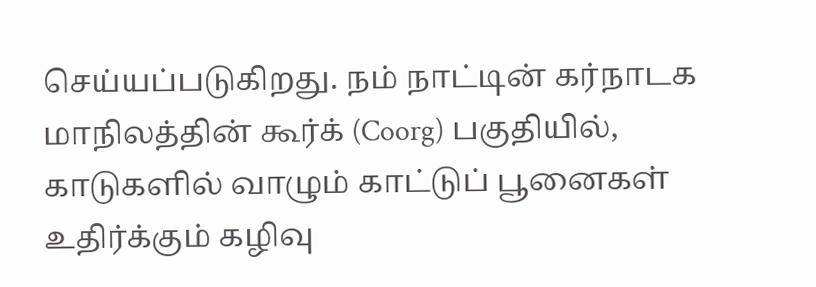செய்யப்படுகிறது. நம் நாட்டின் கர்நாடக மாநிலத்தின் கூர்க் (Coorg) பகுதியில், காடுகளில் வாழும் காட்டுப் பூனைகள் உதிர்க்கும் கழிவு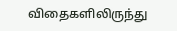விதைகளிலிருந்து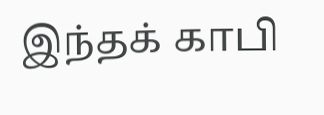இந்தக் காபி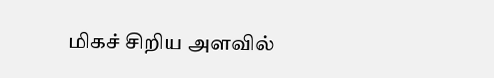மிகச் சிறிய அளவில்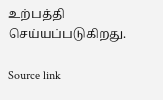உற்பத்தி செய்யப்படுகிறது.

Source link